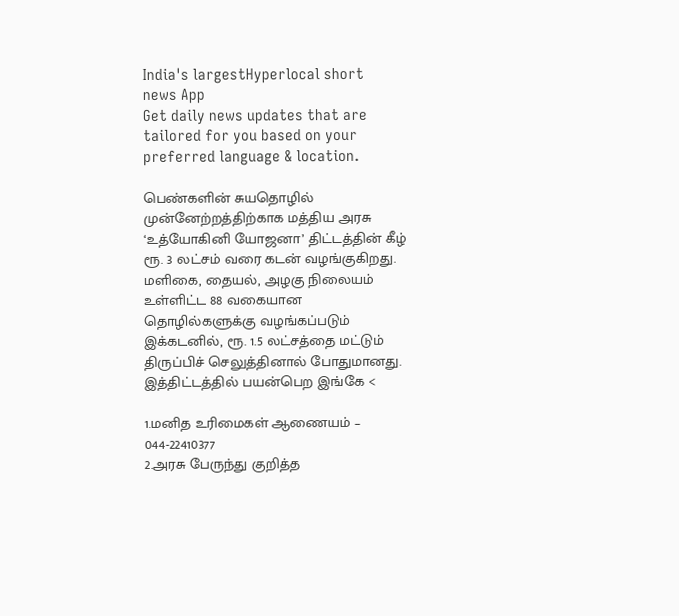India's largestHyperlocal short
news App
Get daily news updates that are tailored for you based on your preferred language & location.

பெண்களின் சுயதொழில் முன்னேற்றத்திற்காக மத்திய அரசு ‘உத்யோகினி யோஜனா’ திட்டத்தின் கீழ் ரூ. 3 லட்சம் வரை கடன் வழங்குகிறது. மளிகை, தையல், அழகு நிலையம் உள்ளிட்ட 88 வகையான தொழில்களுக்கு வழங்கப்படும் இக்கடனில், ரூ. 1.5 லட்சத்தை மட்டும் திருப்பிச் செலுத்தினால் போதுமானது. இத்திட்டத்தில் பயன்பெற இங்கே <

1.மனித உரிமைகள் ஆணையம் – 044-22410377
2.அரசு பேருந்து குறித்த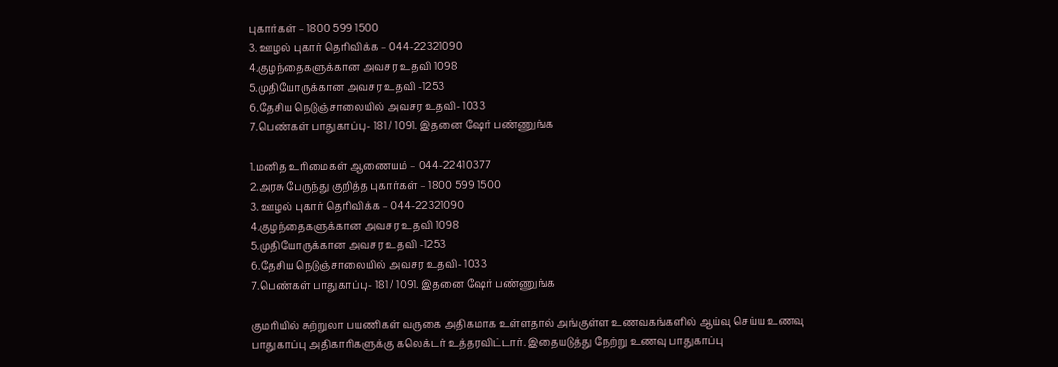புகார்கள் – 1800 599 1500
3. ஊழல் புகார் தெரிவிக்க – 044-22321090
4.குழந்தைகளுக்கான அவசர உதவி 1098
5.முதியோருக்கான அவசர உதவி -1253
6.தேசிய நெடுஞ்சாலையில் அவசர உதவி- 1033
7.பெண்கள் பாதுகாப்பு- 181 / 1091. இதனை ஷேர் பண்ணுங்க

1.மனித உரிமைகள் ஆணையம் – 044-22410377
2.அரசு பேருந்து குறித்த புகார்கள் – 1800 599 1500
3. ஊழல் புகார் தெரிவிக்க – 044-22321090
4.குழந்தைகளுக்கான அவசர உதவி 1098
5.முதியோருக்கான அவசர உதவி -1253
6.தேசிய நெடுஞ்சாலையில் அவசர உதவி- 1033
7.பெண்கள் பாதுகாப்பு- 181 / 1091. இதனை ஷேர் பண்ணுங்க

குமரியில் சுற்றுலா பயணிகள் வருகை அதிகமாக உள்ளதால் அங்குள்ள உணவகங்களில் ஆய்வு செய்ய உணவு பாதுகாப்பு அதிகாரிகளுக்கு கலெக்டர் உத்தரவிட்டார். இதையடுத்து நேற்று உணவு பாதுகாப்பு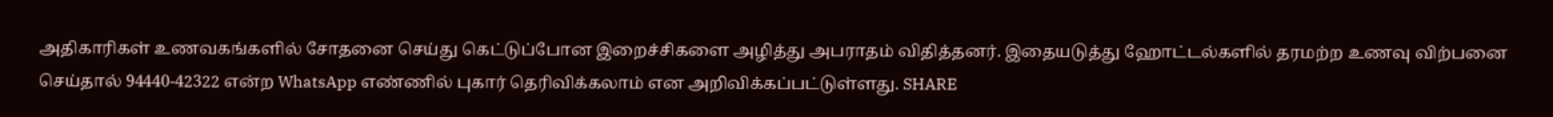அதிகாரிகள் உணவகங்களில் சோதனை செய்து கெட்டுப்போன இறைச்சிகளை அழித்து அபராதம் விதித்தனர். இதையடுத்து ஹோட்டல்களில் தரமற்ற உணவு விற்பனை செய்தால் 94440-42322 என்ற WhatsApp எண்ணில் புகார் தெரிவிக்கலாம் என அறிவிக்கப்பட்டுள்ளது. SHARE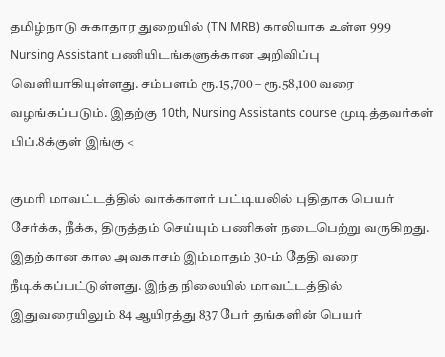தமிழ்நாடு சுகாதார துறையில் (TN MRB) காலியாக உள்ள 999 Nursing Assistant பணியிடங்களுக்கான அறிவிப்பு வெளியாகியுள்ளது. சம்பளம் ரூ.15,700 – ரூ.58,100 வரை வழங்கப்படும். இதற்கு 10th, Nursing Assistants course முடித்தவர்கள் பிப்.8க்குள் இங்கு <

குமரி மாவட்டத்தில் வாக்காளர் பட்டியலில் புதிதாக பெயர் சேர்க்க, நீக்க, திருத்தம் செய்யும் பணிகள் நடைபெற்று வருகிறது. இதற்கான கால அவகாசம் இம்மாதம் 30-ம் தேதி வரை நீடிக்கப்பட்டுள்ளது. இந்த நிலையில் மாவட்டத்தில் இதுவரையிலும் 84 ஆயிரத்து 837 பேர் தங்களின் பெயர்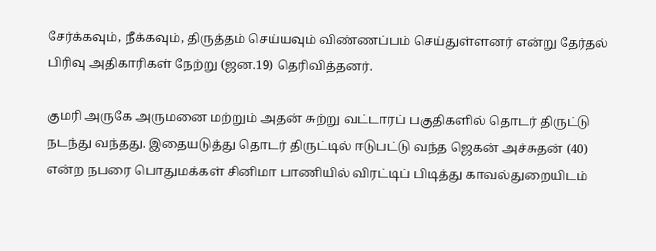சேர்க்கவும், நீக்கவும், திருத்தம் செய்யவும் விண்ணப்பம் செய்துள்ளனர் என்று தேர்தல் பிரிவு அதிகாரிகள் நேற்று (ஜன.19) தெரிவித்தனர்.

குமரி அருகே அருமனை மற்றும் அதன் சுற்று வட்டாரப் பகுதிகளில் தொடர் திருட்டு நடந்து வந்தது. இதையடுத்து தொடர் திருட்டில் ஈடுபட்டு வந்த ஜெகன் அச்சுதன் (40) என்ற நபரை பொதுமக்கள் சினிமா பாணியில் விரட்டிப் பிடித்து காவல்துறையிடம்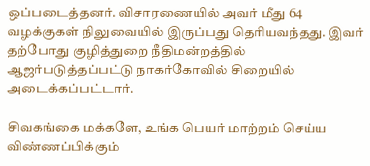ஒப்படைத்தனர். விசாரணையில் அவர் மீது 64 வழக்குகள் நிலுவையில் இருப்பது தெரியவந்தது. இவர் தற்போது குழித்துறை நீதிமன்றத்தில் ஆஜர்படுத்தப்பட்டு நாகர்கோவில் சிறையில் அடைக்கப்பட்டார்.

சிவகங்கை மக்களே, உங்க பெயர் மாற்றம் செய்ய விண்ணப்பிக்கும்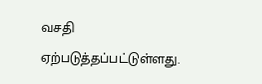வசதி ஏற்படுத்தப்பட்டுள்ளது.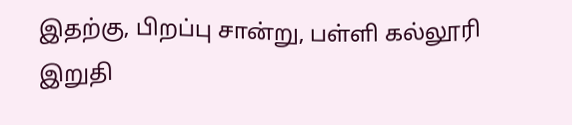இதற்கு, பிறப்பு சான்று, பள்ளி கல்லூரி இறுதி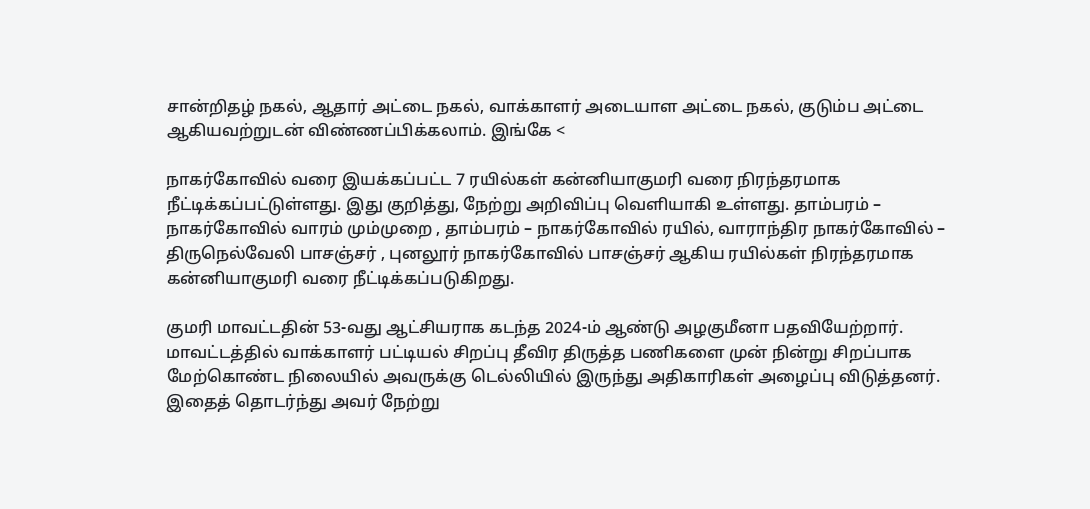சான்றிதழ் நகல், ஆதார் அட்டை நகல், வாக்காளர் அடையாள அட்டை நகல், குடும்ப அட்டை ஆகியவற்றுடன் விண்ணப்பிக்கலாம். இங்கே <

நாகர்கோவில் வரை இயக்கப்பட்ட 7 ரயில்கள் கன்னியாகுமரி வரை நிரந்தரமாக நீட்டிக்கப்பட்டுள்ளது. இது குறித்து, நேற்று அறிவிப்பு வெளியாகி உள்ளது. தாம்பரம் – நாகர்கோவில் வாரம் மும்முறை , தாம்பரம் – நாகர்கோவில் ரயில், வாராந்திர நாகர்கோவில் – திருநெல்வேலி பாசஞ்சர் , புனலூர் நாகர்கோவில் பாசஞ்சர் ஆகிய ரயில்கள் நிரந்தரமாக கன்னியாகுமரி வரை நீட்டிக்கப்படுகிறது.

குமரி மாவட்டதின் 53-வது ஆட்சியராக கடந்த 2024-ம் ஆண்டு அழகுமீனா பதவியேற்றார். மாவட்டத்தில் வாக்காளர் பட்டியல் சிறப்பு தீவிர திருத்த பணிகளை முன் நின்று சிறப்பாக மேற்கொண்ட நிலையில் அவருக்கு டெல்லியில் இருந்து அதிகாரிகள் அழைப்பு விடுத்தனர். இதைத் தொடர்ந்து அவர் நேற்று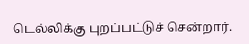டெல்லிக்கு புறப்பட்டுச் சென்றார்.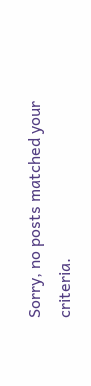Sorry, no posts matched your criteria.